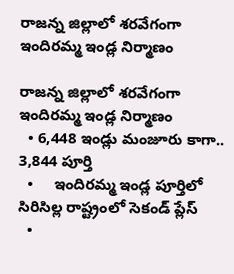రాజన్న జిల్లాలో శరవేగంగా ఇందిరమ్మ ఇండ్ల నిర్మాణం

రాజన్న జిల్లాలో శరవేగంగా ఇందిరమ్మ ఇండ్ల నిర్మాణం
  • 6,448 ఇండ్లు మంజూరు కాగా.. 3,844 పూర్తి
  •     ఇందిరమ్మ ఇండ్ల పూర్తిలో సిరిసిల్ల రాష్ట్రంలో సెకండ్ ప్లేస్
  •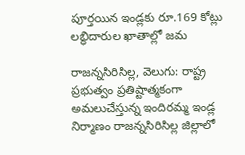పూర్తయిన ఇండ్లకు రూ.169 కోట్లు లబ్ధిదారుల ఖాతాల్లో జమ

రాజన్నసిరిసిల్ల, వెలుగు: రాష్ట్ర ప్రభుత్వం ప్రతిష్టాత్మకంగా అమలుచేస్తున్న ఇందిరమ్మ ఇండ్ల నిర్మాణం రాజన్నసిరిసిల్ల జిల్లాలో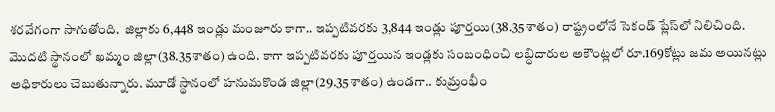శరవేగంగా సాగుతోంది.  జిల్లాకు 6,448 ఇండ్లు మంజూరు కాగా.. ఇప్పటివరకు 3,844 ఇండ్లు పూర్తయి(38.35శాతం) రాష్ట్రంలోనే సెకండ్ ప్లేస్‌‌లో నిలిచింది. మొదటి స్థానంలో ఖమ్మం జిల్లా(38.35శాతం) ఉంది. కాగా ఇప్పటివరకు పూర్తయిన ఇండ్లకు సంబంధించి లబ్ధిదారుల అకౌంట్లలో రూ.169కోట్లు జమ అయినట్లు అధికారులు చెబుతున్నారు. మూడో స్థానంలో హనుమకొండ జిల్లా(29.35శాతం) ఉండగా.. కుమ్రంభీం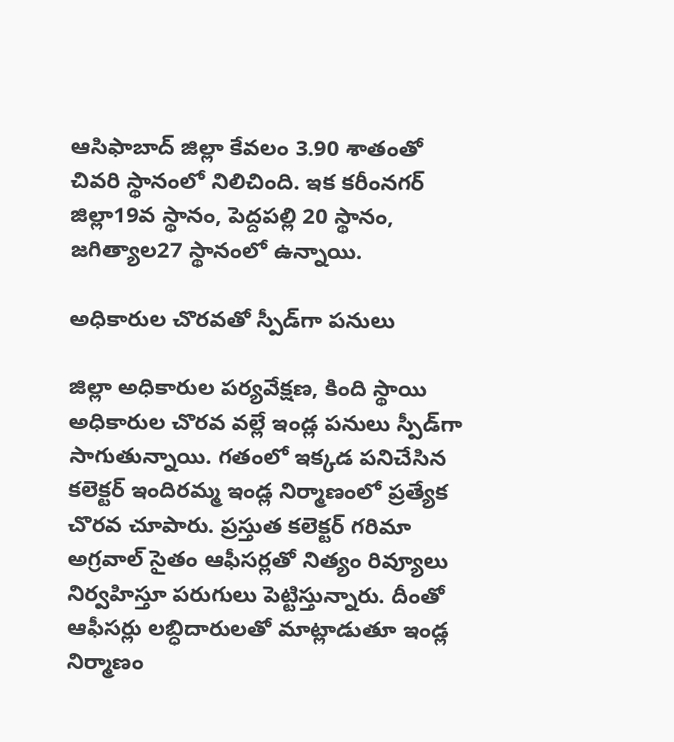ఆసిఫాబాద్ జిల్లా కేవలం 3.90 శాతంతో చివరి స్థానంలో నిలిచింది. ఇక కరీంనగర్ జిల్లా19వ స్థానం, పెద్దపల్లి 20 స్థానం, జగిత్యాల27 స్థానంలో ఉన్నాయి.

అధికారుల చొరవతో స్పీడ్‌‌‌‌గా పనులు

జిల్లా అధికారుల పర్యవేక్షణ, కింది స్థాయి అధికారుల చొరవ వల్లే ఇండ్ల పనులు స్పీడ్‌‌గా సాగుతున్నాయి. గతంలో ఇక్కడ పనిచేసిన కలెక్టర్‌‌‌‌ ఇందిరమ్మ ఇండ్ల నిర్మాణంలో ప్రత్యేక చొరవ చూపారు. ప్రస్తుత కలెక్టర్ గరిమా అగ్రవాల్ సైతం ఆఫీసర్లతో నిత్యం రివ్యూలు నిర్వహిస్తూ పరుగులు పెట్టిస్తున్నారు. దీంతో ఆఫీసర్లు లబ్ధిదారులతో మాట్లాడుతూ ఇండ్ల నిర్మాణం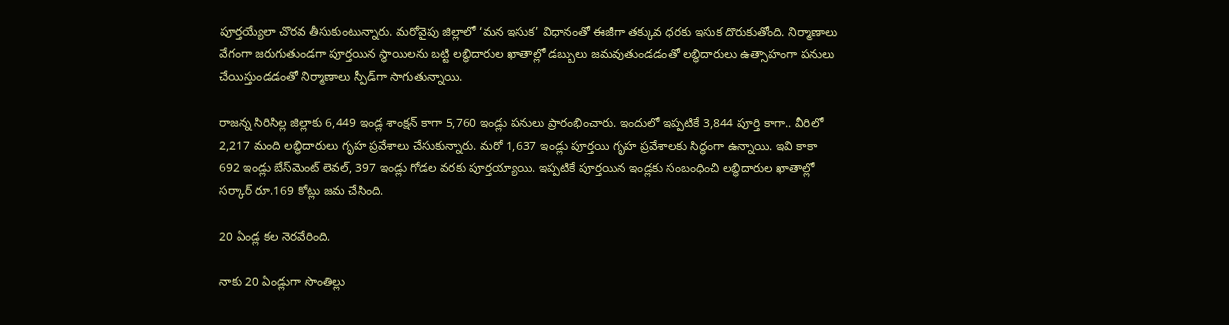పూర్తయ్యేలా చొరవ తీసుకుంటున్నారు. మరోవైపు జిల్లాలో ‘మన ఇసుక’ విధానంతో ఈజీగా తక్కువ ధరకు ఇసుక దొరుకుతోంది. నిర్మాణాలు వేగంగా జరుగుతుండగా పూర్తయిన స్థాయిలను బట్టి లబ్ధిదారుల ఖాతాల్లో డబ్బులు జమవుతుండడంతో లబ్ధిదారులు ఉత్సాహంగా పనులు చేయిస్తుండడంతో నిర్మాణాలు స్పీడ్‌‌గా సాగుతున్నాయి.

రాజన్న సిరిసిల్ల జిల్లాకు 6,449 ఇండ్ల శాంక్షన్ కాగా 5,760 ఇండ్లు పనులు ప్రారంభించారు. ఇందులో ఇప్పటికే 3,844 పూర్తి కాగా.. వీరిలో 2,217 మంది లబ్ధిదారులు గృహ ప్రవేశాలు చేసుకున్నారు. మరో 1,637 ఇండ్లు పూర్తయి గృహ ప్రవేశాలకు సిద్ధంగా ఉన్నాయి. ఇవి కాకా 692 ఇండ్లు బేస్‌‌మెంట్‌‌ లెవల్, 397 ఇండ్లు గోడల వరకు పూర్తయ్యాయి. ఇప్పటికే పూర్తయిన ఇండ్లకు సంబంధించి లబ్ధిదారుల ఖాతాల్లో సర్కార్‌‌‌‌ రూ.169 కోట్లు జమ చేసింది.

20 ఏండ్ల కల నెరవేరింది.

నాకు 20 ఏండ్లుగా సొంతిల్లు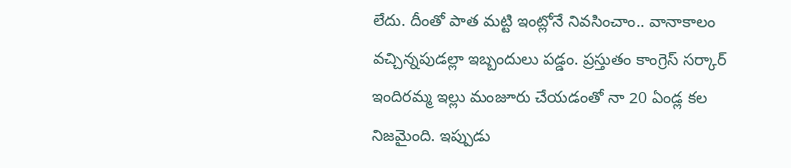లేదు. దీంతో పాత మట్టి ఇంట్లోనే నివసించాం.. వానాకాలం వచ్చిన్నపుడల్లా ఇబ్బందులు పడ్డం. ప్రస్తుతం కాంగ్రెస్ సర్కార్ ఇందిరమ్మ ఇల్లు మంజూరు చేయడంతో నా 20 ఏండ్ల కల నిజమైంది. ఇప్పుడు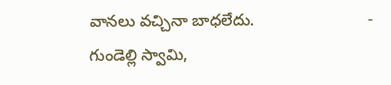వానలు వచ్చినా బాధలేదు.                         -
గుండెల్లి స్వామి,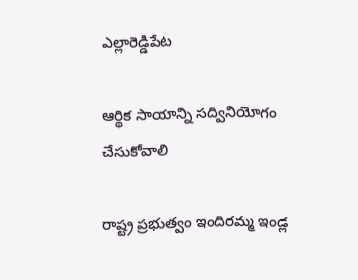ఎల్లారెడ్డిపేట

ఆర్థిక సాయాన్ని సద్వినియోగం చేసుకోవాలి

రాష్ట్ర ప్రభుత్వం ఇందిరమ్మ ఇండ్ల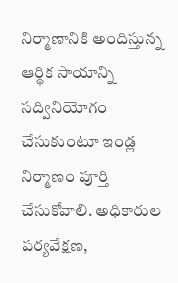నిర్మాణానికి అందిస్తున్న ఆర్థిక సాయాన్ని సద్వినియోగం చేసుకుంటూ ఇండ్ల నిర్మాణం పూర్తి చేసుకోవాలి. అధికారుల పర్యవేక్షణ,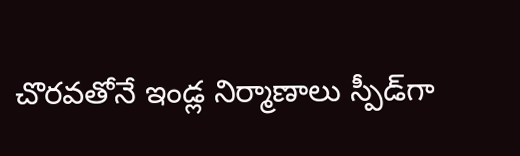చొరవతోనే ఇండ్ల నిర్మాణాలు స్పీడ్‌‌గా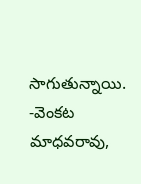సాగుతున్నాయి.
-వెంకట మాధవరావు,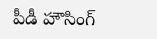పీడీ హౌసింగ్